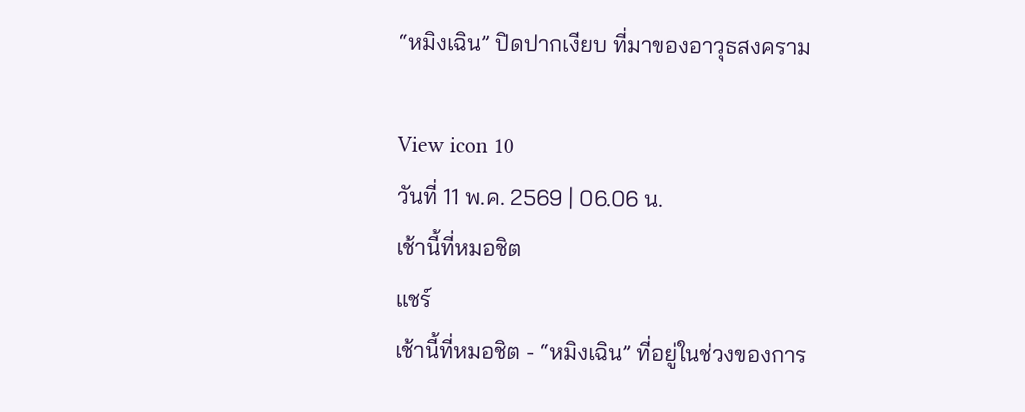“หมิงเฉิน” ปิดปากเงียบ ที่มาของอาวุธสงคราม

View icon 10
วันที่ 11 พ.ค. 2569 | 06.06 น.
เช้านี้ที่หมอชิต
แชร์
เช้านี้ที่หมอชิต - “หมิงเฉิน” ที่อยู่ในช่วงของการ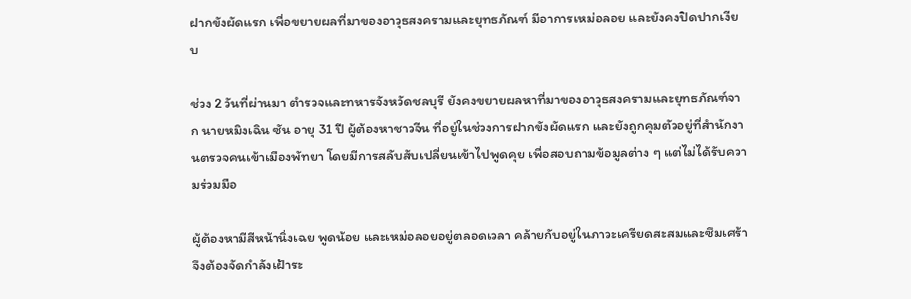ฝากขังผัดแรก เพื่อขยายผลที่มาของอาวุธสงครามและยุทธภัณฑ์ มีอาการเหม่อลอย และยังคงปิดปากเงียบ

ช่วง 2 วันที่ผ่านมา ตำรวจและทหารจังหวัดชลบุรี ยังคงขยายผลหาที่มาของอาวุธสงครามและยุทธภัณฑ์จาก นายหมิงเฉิน ซัน อายุ 31 ปี ผู้ต้องหาชาวจีน ที่อยู่ในช่วงการฝากขังผัดแรก และยังถูกคุมตัวอยู่ที่สำนักงานตรวจคนเข้าเมืองพัทยา โดยมีการสลับสับเปลี่ยนเข้าไปพูดคุย เพื่อสอบถามข้อมูลต่าง ๆ แต่ไม่ได้รับความร่วมมือ

ผู้ต้องหามีสีหน้านิ่งเฉย พูดน้อย และเหม่อลอยอยู่ตลอดเวลา คล้ายกับอยู่ในภาวะเครียดสะสมและซึมเศร้า จึงต้องจัดกำลังเฝ้าระ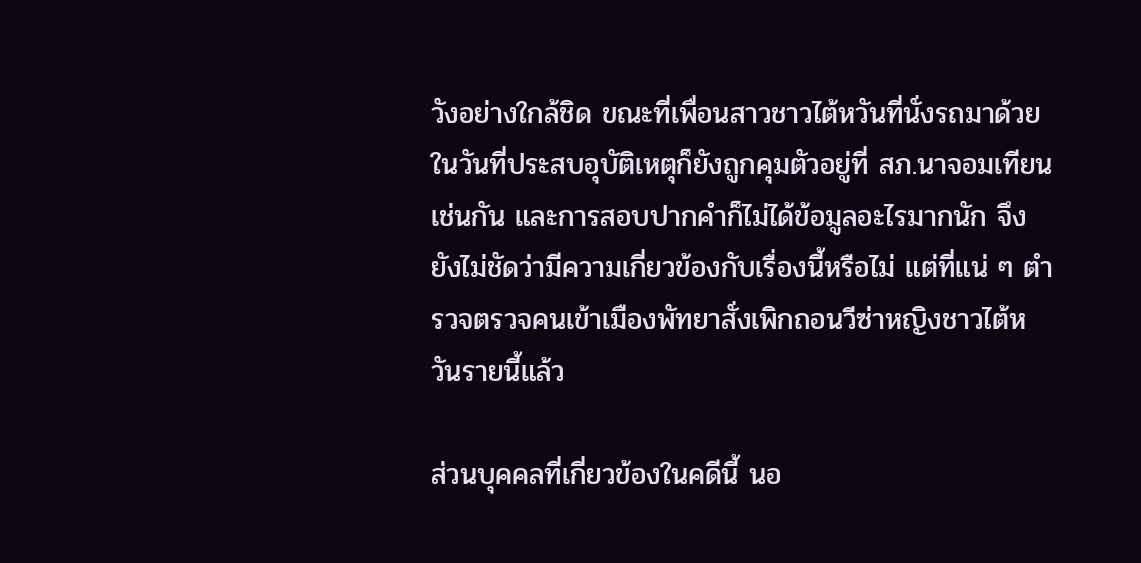วังอย่างใกล้ชิด ขณะที่เพื่อนสาวชาวไต้หวันที่นั่งรถมาด้วยในวันที่ประสบอุบัติเหตุก็ยังถูกคุมตัวอยู่ที่ สภ.นาจอมเทียน เช่นกัน และการสอบปากคำก็ไม่ได้ข้อมูลอะไรมากนัก จึงยังไม่ชัดว่ามีความเกี่ยวข้องกับเรื่องนี้หรือไม่ แต่ที่แน่ ๆ ตำรวจตรวจคนเข้าเมืองพัทยาสั่งเพิกถอนวีซ่าหญิงชาวไต้หวันรายนี้แล้ว

ส่วนบุคคลที่เกี่ยวข้องในคดีนี้ นอ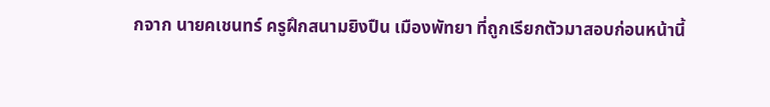กจาก นายคเชนทร์ ครูฝึกสนามยิงปืน เมืองพัทยา ที่ถูกเรียกตัวมาสอบก่อนหน้านี้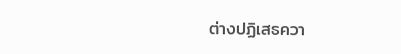ต่างปฏิเสธควา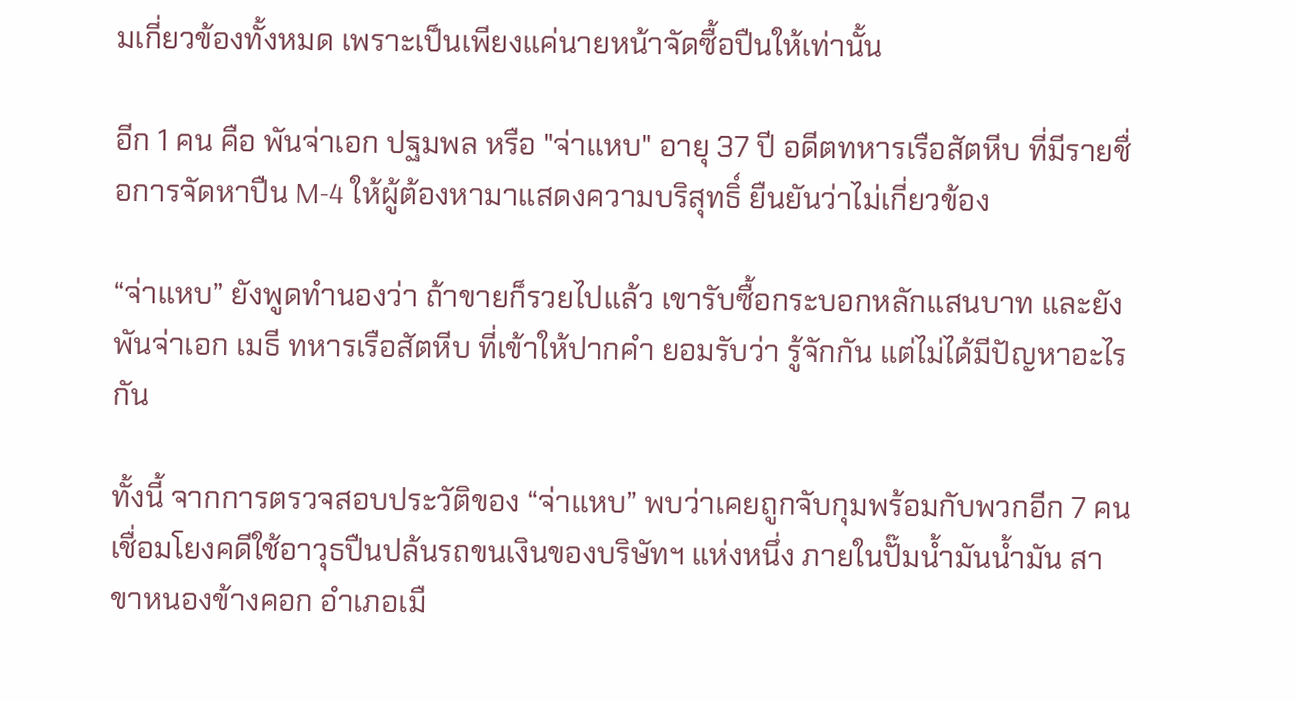มเกี่ยวข้องทั้งหมด เพราะเป็นเพียงแค่นายหน้าจัดซื้อปืนให้เท่านั้น

อีก 1 คน คือ พันจ่าเอก ปฐมพล หรือ "จ่าแหบ" อายุ 37 ปี อดีตทหารเรือสัตหีบ ที่มีรายชื่อการจัดหาปืน M-4 ให้ผู้ต้องหามาแสดงความบริสุทธิ์ ยืนยันว่าไม่เกี่ยวข้อง

“จ่าแหบ” ยังพูดทำนองว่า ถ้าขายก็รวยไปแล้ว เขารับซื้อกระบอกหลักแสนบาท และยังพันจ่าเอก เมธี ทหารเรือสัตหีบ ที่เข้าให้ปากคำ ยอมรับว่า รู้จักกัน แต่ไม่ได้มีปัญหาอะไรกัน

ทั้งนี้ จากการตรวจสอบประวัติของ “จ่าแหบ” พบว่าเคยถูกจับกุมพร้อมกับพวกอีก 7 คน เชื่อมโยงคดีใช้อาวุธปืนปล้นรถขนเงินของบริษัทฯ แห่งหนึ่ง ภายในปั๊มน้ำมันน้ำมัน สาขาหนองข้างคอก อำเภอเมื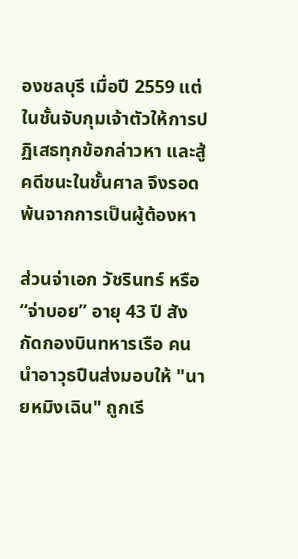องชลบุรี เมื่อปี 2559 แต่ในชั้นจับกุมเจ้าตัวให้การปฏิเสธทุกข้อกล่าวหา และสู้คดีชนะในชั้นศาล จึงรอดพ้นจากการเป็นผู้ต้องหา

ส่วนจ่าเอก วัชรินทร์ หรือ “จ่าบอย” อายุ 43 ปี สังกัดกองบินทหารเรือ คนนำอาวุธปืนส่งมอบให้ "นายหมิงเฉิน" ถูกเรี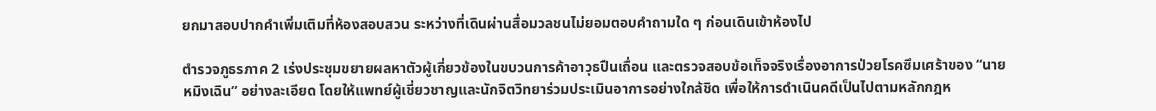ยกมาสอบปากคำเพิ่มเติมที่ห้องสอบสวน ระหว่างที่เดินผ่านสื่อมวลชนไม่ยอมตอบคำถามใด ๆ ก่อนเดินเข้าห้องไป

ตำรวจภูธรภาค 2 เร่งประชุมขยายผลหาตัวผู้เกี่ยวข้องในขบวนการค้าอาวุธปืนเถื่อน และตรวจสอบข้อเท็จจริงเรื่องอาการป่วยโรคซึมเศร้าของ “นายหมิงเฉิน” อย่างละเอียด โดยให้แพทย์ผู้เชี่ยวชาญและนักจิตวิทยาร่วมประเมินอาการอย่างใกล้ชิด เพื่อให้การดำเนินคดีเป็นไปตามหลักกฎห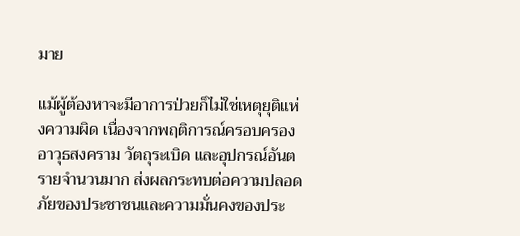มาย

แม้ผู้ต้องหาจะมีอาการป่วยก็ไม่ใช่เหตุยุติแห่งความผิด เนื่องจากพฤติการณ์ครอบครองอาวุธสงคราม วัตถุระเบิด และอุปกรณ์อันตรายจำนวนมาก ส่งผลกระทบต่อความปลอดภัยของประชาชนและความมั่นคงของประ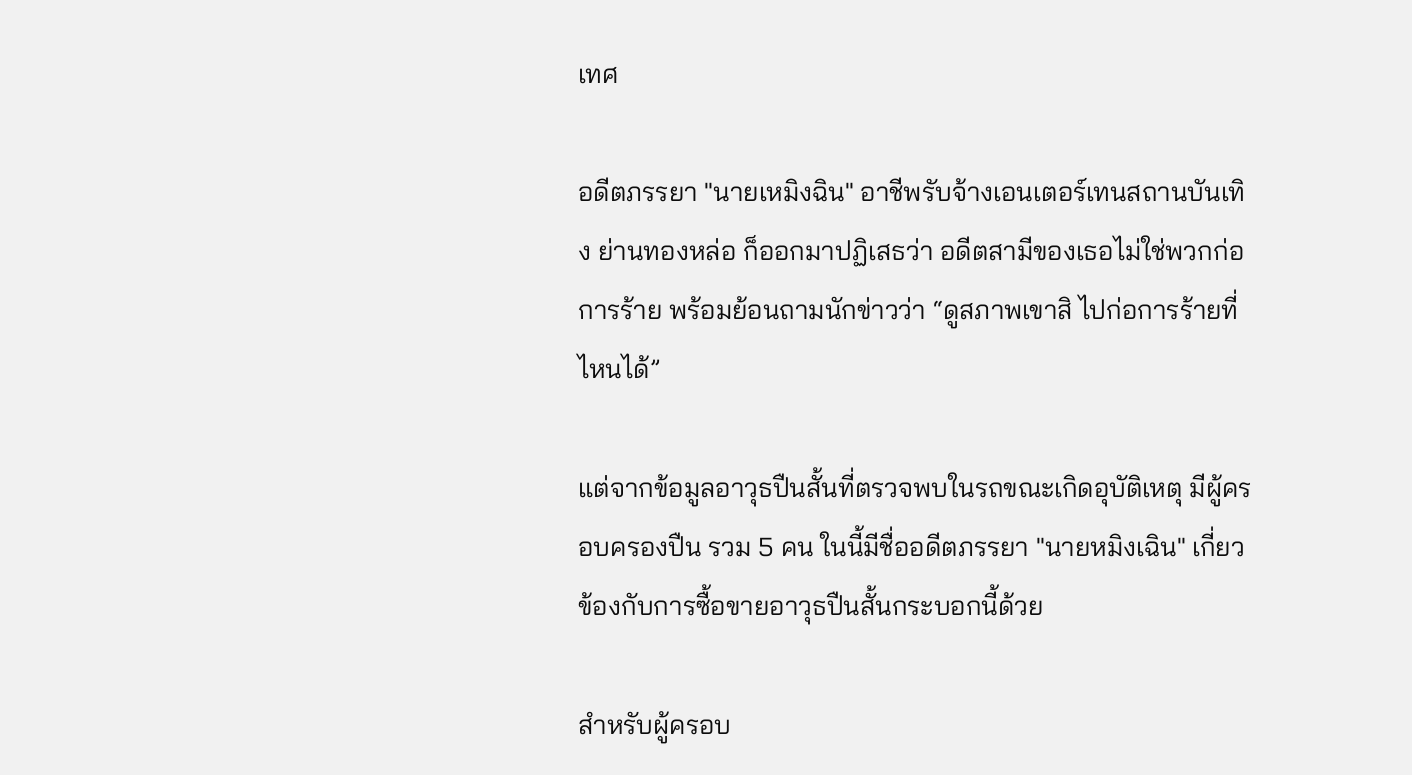เทศ

อดีตภรรยา "นายเหมิงฉิน" อาชีพรับจ้างเอนเตอร์เทนสถานบันเทิง ย่านทองหล่อ ก็ออกมาปฏิเสธว่า อดีตสามีของเธอไม่ใช่พวกก่อการร้าย พร้อมย้อนถามนักข่าวว่า “ดูสภาพเขาสิ ไปก่อการร้ายที่ไหนได้”

แต่จากข้อมูลอาวุธปืนสั้นที่ตรวจพบในรถขณะเกิดอุบัติเหตุ มีผู้ครอบครองปืน รวม 5 คน ในนี้มีชื่ออดีตภรรยา "นายหมิงเฉิน" เกี่ยวข้องกับการซื้อขายอาวุธปืนสั้นกระบอกนี้ด้วย

สำหรับผู้ครอบ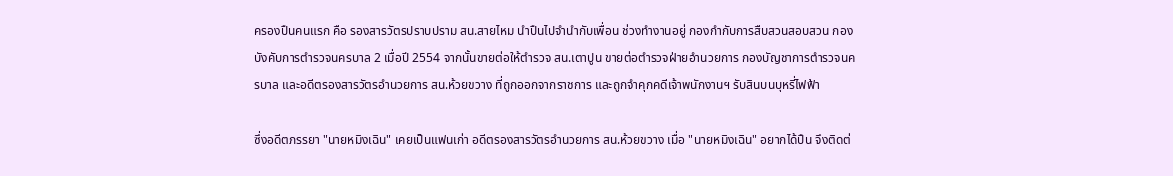ครองปืนคนแรก คือ รองสารวัตรปราบปราม สน.สายไหม นำปืนไปจำนำกับเพื่อน ช่วงทำงานอยู่ กองกำกับการสืบสวนสอบสวน กองบังคับการตำรวจนครบาล 2 เมื่อปี 2554 จากนั้นขายต่อให้ตำรวจ สน.เตาปูน ขายต่อตำรวจฝ่ายอำนวยการ กองบัญชาการตำรวจนครบาล และอดีตรองสารวัตรอำนวยการ สน.ห้วยขวาง ที่ถูกออกจากราชการ และถูกจำคุกคดีเจ้าพนักงานฯ รับสินบนบุหรี่ไฟฟ้า

ซึ่งอดีตภรรยา "นายหมิงเฉิน" เคยเป็นแฟนเก่า อดีตรองสารวัตรอำนวยการ สน.ห้วยขวาง เมื่อ "นายหมิงเฉิน" อยากได้ปืน จึงติดต่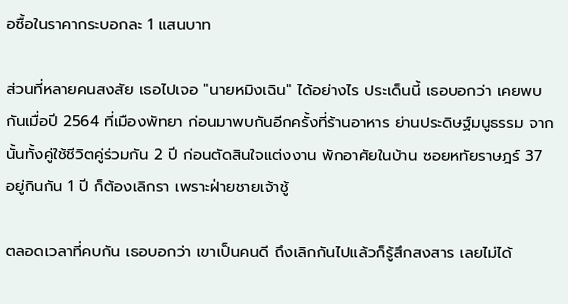อซื้อในราคากระบอกละ 1 แสนบาท

ส่วนที่หลายคนสงสัย เธอไปเจอ "นายหมิงเฉิน" ได้อย่างไร ประเด็นนี้ เธอบอกว่า เคยพบกันเมื่อปี 2564 ที่เมืองพัทยา ก่อนมาพบกันอีกครั้งที่ร้านอาหาร ย่านประดิษฐ์มนูธรรม จากนั้นทั้งคู่ใช้ชีวิตคู่ร่วมกัน 2 ปี ก่อนตัดสินใจแต่งงาน พักอาศัยในบ้าน ซอยหทัยราษฎร์ 37 อยู่กินกัน 1 ปี ก็ต้องเลิกรา เพราะฝ่ายชายเจ้าชู้

ตลอดเวลาที่คบกัน เธอบอกว่า เขาเป็นคนดี ถึงเลิกกันไปแล้วก็รู้สึกสงสาร เลยไม่ได้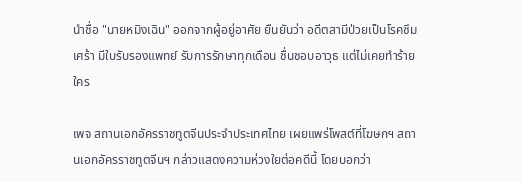นำชื่อ "นายหมิงเฉิน" ออกจากผู้อยู่อาศัย ยืนยันว่า อดีตสามีป่วยเป็นโรคซึมเศร้า มีใบรับรองแพทย์ รับการรักษาทุกเดือน ชื่นชอบอาวุธ แต่ไม่เคยทำร้ายใคร

เพจ สถานเอกอัครราชทูตจีนประจำประเทศไทย เผยแพร่โพสต์ที่โฆษกฯ สถานเอกอัครราชทูตจีนฯ กล่าวแสดงความห่วงใยต่อคดีนี้ โดยบอกว่า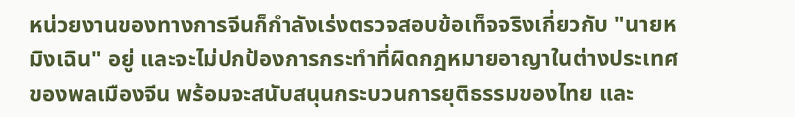หน่วยงานของทางการจีนก็กำลังเร่งตรวจสอบข้อเท็จจริงเกี่ยวกับ "นายหมิงเฉิน" อยู่ และจะไม่ปกป้องการกระทำที่ผิดกฎหมายอาญาในต่างประเทศของพลเมืองจีน พร้อมจะสนับสนุนกระบวนการยุติธรรมของไทย และ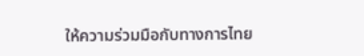ให้ความร่วมมือกับทางการไทย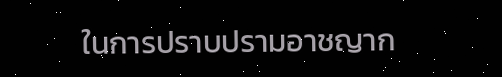ในการปราบปรามอาชญาก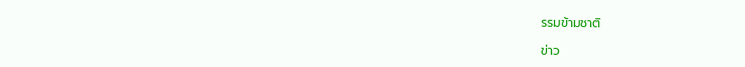รรมข้ามชาติ

ข่าว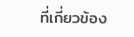ที่เกี่ยวข้อง